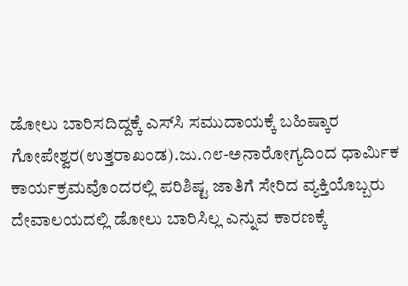ಡೋಲು ಬಾರಿಸದಿದ್ದಕ್ಕೆ ಎಸ್‌ಸಿ ಸಮುದಾಯಕ್ಕೆ ಬಹಿಷ್ಕಾರ
ಗೋಪೇಶ್ವರ(ಉತ್ತರಾಖಂಡ).ಜು.೧೮-ಅನಾರೋಗ್ಯದಿಂದ ಧಾರ್ಮಿಕ ಕಾರ್ಯಕ್ರಮವೊಂದರಲ್ಲಿ ಪರಿಶಿಷ್ಟ ಜಾತಿಗೆ ಸೇರಿದ ವ್ಯಕ್ತಿಯೊಬ್ಬರು ದೇವಾಲಯದಲ್ಲಿ ಡೋಲು ಬಾರಿಸಿಲ್ಲ ಎನ್ನುವ ಕಾರಣಕ್ಕೆ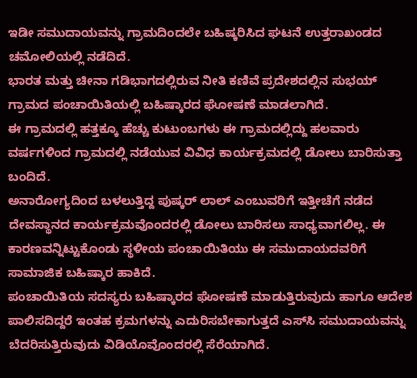ಇಡೀ ಸಮುದಾಯವನ್ನು ಗ್ರಾಮದಿಂದಲೇ ಬಹಿಷ್ಕರಿಸಿದ ಘಟನೆ ಉತ್ತರಾಖಂಡದ ಚಮೋಲಿಯಲ್ಲಿ ನಡೆದಿದೆ.
ಭಾರತ ಮತ್ತು ಚೀನಾ ಗಡಿಭಾಗದಲ್ಲಿರುವ ನೀತಿ ಕಣಿವೆ ಪ್ರದೇಶದಲ್ಲಿನ ಸುಭಯ್ ಗ್ರಾಮದ ಪಂಚಾಯಿತಿಯಲ್ಲಿ ಬಹಿಷ್ಕಾರದ ಘೋಷಣೆ ಮಾಡಲಾಗಿದೆ.
ಈ ಗ್ರಾಮದಲ್ಲಿ ಹತ್ತಕ್ಕೂ ಹೆಚ್ಚು ಕುಟುಂಬಗಳು ಈ ಗ್ರಾಮದಲ್ಲಿದ್ದು ಹಲವಾರು ವರ್ಷಗಳಿಂದ ಗ್ರಾಮದಲ್ಲಿ ನಡೆಯುವ ವಿವಿಧ ಕಾರ್ಯಕ್ರಮದಲ್ಲಿ ಡೋಲು ಬಾರಿಸುತ್ತಾ ಬಂದಿದೆ.
ಅನಾರೋಗ್ಯದಿಂದ ಬಳಲುತ್ತಿದ್ದ ಪುಷ್ಕರ್ ಲಾಲ್ ಎಂಬುವರಿಗೆ ಇತ್ತೀಚೆಗೆ ನಡೆದ ದೇವಸ್ಥಾನದ ಕಾರ್ಯಕ್ರಮವೊಂದರಲ್ಲಿ ಡೋಲು ಬಾರಿಸಲು ಸಾಧ್ಯವಾಗಲಿಲ್ಲ. ಈ ಕಾರಣವನ್ನಿಟ್ಟುಕೊಂಡು ಸ್ಥಳೀಯ ಪಂಚಾಯಿತಿಯು ಈ ಸಮುದಾಯದವರಿಗೆ ಸಾಮಾಜಿಕ ಬಹಿಷ್ಕಾರ ಹಾಕಿದೆ.
ಪಂಚಾಯಿತಿಯ ಸದಸ್ಯರು ಬಹಿಷ್ಕಾರದ ಘೋಷಣೆ ಮಾಡುತ್ತಿರುವುದು ಹಾಗೂ ಆದೇಶ ಪಾಲಿಸದಿದ್ದರೆ ಇಂತಹ ಕ್ರಮಗಳನ್ನು ಎದುರಿಸಬೇಕಾಗುತ್ತದೆ ಎಸ್‌ಸಿ ಸಮುದಾಯವನ್ನು ಬೆದರಿಸುತ್ತಿರುವುದು ವಿಡಿಯೊವೊಂದರಲ್ಲಿ ಸೆರೆಯಾಗಿದೆ.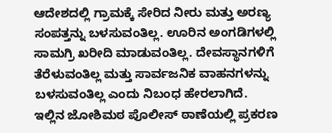ಆದೇಶದಲ್ಲಿ ಗ್ರಾಮಕ್ಕೆ ಸೇರಿದ ನೀರು ಮತ್ತು ಅರಣ್ಯ ಸಂಪತ್ತನ್ನು ಬಳಸುವಂತಿಲ್ಲ. ಊರಿನ ಅಂಗಡಿಗಳಲ್ಲಿ ಸಾಮಗ್ರಿ ಖರೀದಿ ಮಾಡುವಂತಿಲ್ಲ. ದೇವಸ್ಥಾನಗಳಿಗೆ ತೆರೆಳುವಂತಿಲ್ಲ ಮತ್ತು ಸಾರ್ವಜನಿಕ ವಾಹನಗಳನ್ನು ಬಳಸುವಂತಿಲ್ಲ ಎಂದು ನಿಬಂಧ ಹೇರಲಾಗಿದೆ.
ಇಲ್ಲಿನ ಜೋಶಿಮಠ ಪೊಲೀಸ್ ಠಾಣೆಯಲ್ಲಿ ಪ್ರಕರಣ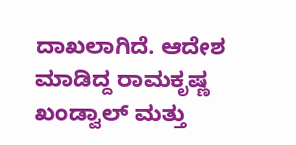ದಾಖಲಾಗಿದೆ. ಆದೇಶ ಮಾಡಿದ್ದ ರಾಮಕೃಷ್ಣ ಖಂಡ್ವಾಲ್ ಮತ್ತು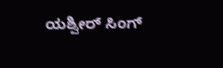ಯಶ್ವೀರ್ ಸಿಂಗ್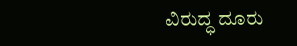ವಿರುದ್ಧ ದೂರು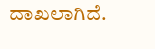ದಾಖಲಾಗಿದೆ.